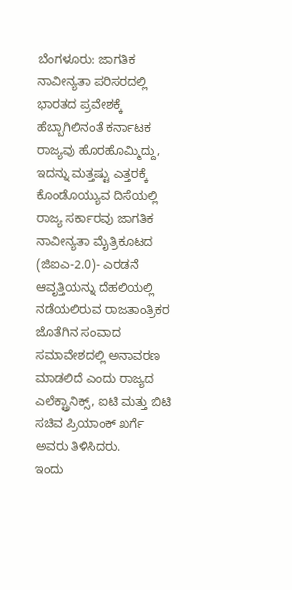ಬೆಂಗಳೂರು: ಜಾಗತಿಕ ನಾವೀನ್ಯತಾ ಪರಿಸರದಲ್ಲಿ ಭಾರತದ ಪ್ರವೇಶಕ್ಕೆ ಹೆಬ್ಬಾಗಿಲಿನಂತೆ ಕರ್ನಾಟಕ ರಾಜ್ಯವು ಹೊರಹೊಮ್ಮಿದ್ದು, ಇದನ್ನು ಮತ್ತಷ್ಟು ಎತ್ತರಕ್ಕೆ ಕೊಂಡೊಯ್ಯುವ ದಿಸೆಯಲ್ಲಿ ರಾಜ್ಯ ಸರ್ಕಾರವು ಜಾಗತಿಕ ನಾವೀನ್ಯತಾ ಮೈತ್ರಿಕೂಟದ (ಜಿಐಎ-2.0)- ಎರಡನೆ ಆವೃತ್ತಿಯನ್ನು ದೆಹಲಿಯಲ್ಲಿ ನಡೆಯಲಿರುವ ರಾಜತಾಂತ್ರಿಕರ ಜೊತೆಗಿನ ಸಂವಾದ ಸಮಾವೇಶದಲ್ಲಿ ಅನಾವರಣ ಮಾಡಲಿದೆ ಎಂದು ರಾಜ್ಯದ ಎಲೆಕ್ಟ್ರಾನಿಕ್ಸ್, ಐಟಿ ಮತ್ತು ಬಿಟಿ ಸಚಿವ ಪ್ರಿಯಾಂಕ್ ಖರ್ಗೆ ಅವರು ತಿಳಿಸಿದರು.
ಇಂದು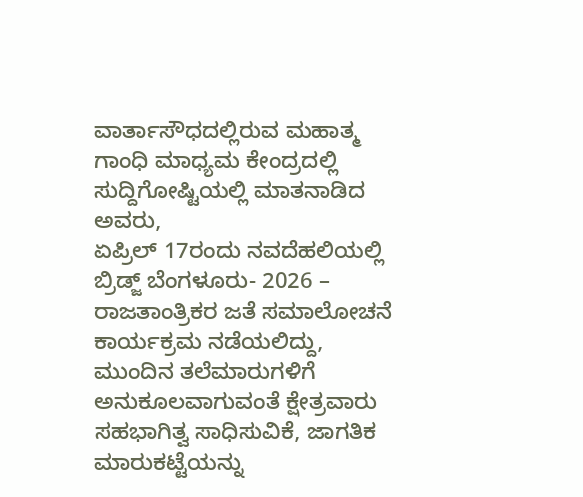ವಾರ್ತಾಸೌಧದಲ್ಲಿರುವ ಮಹಾತ್ಮ ಗಾಂಧಿ ಮಾಧ್ಯಮ ಕೇಂದ್ರದಲ್ಲಿ ಸುದ್ದಿಗೋಷ್ಟಿಯಲ್ಲಿ ಮಾತನಾಡಿದ ಅವರು,
ಏಪ್ರಿಲ್ 17ರಂದು ನವದೆಹಲಿಯಲ್ಲಿ ಬ್ರಿಡ್ಜ್ ಬೆಂಗಳೂರು- 2026 – ರಾಜತಾಂತ್ರಿಕರ ಜತೆ ಸಮಾಲೋಚನೆ ಕಾರ್ಯಕ್ರಮ ನಡೆಯಲಿದ್ದು, ಮುಂದಿನ ತಲೆಮಾರುಗಳಿಗೆ ಅನುಕೂಲವಾಗುವಂತೆ ಕ್ಷೇತ್ರವಾರು ಸಹಭಾಗಿತ್ವ ಸಾಧಿಸುವಿಕೆ, ಜಾಗತಿಕ ಮಾರುಕಟ್ಟೆಯನ್ನು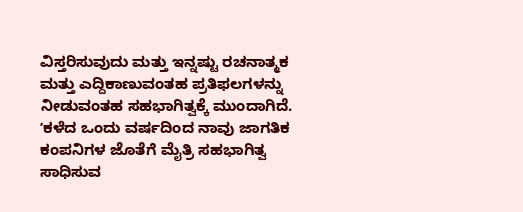ವಿಸ್ತರಿಸುವುದು ಮತ್ತು ಇನ್ನಷ್ಟು ರಚನಾತ್ಮಕ ಮತ್ತು ಎದ್ದಿಕಾಣುವಂತಹ ಪ್ರತಿಫಲಗಳನ್ನು ನೀಡುವಂತಹ ಸಹಭಾಗಿತ್ವಕ್ಕೆ ಮುಂದಾಗಿದೆ.
ʼಕಳೆದ ಒಂದು ವರ್ಷದಿಂದ ನಾವು ಜಾಗತಿಕ ಕಂಪನಿಗಳ ಜೊತೆಗೆ ಮೈತ್ರಿ ಸಹಭಾಗಿತ್ವ ಸಾಧಿಸುವ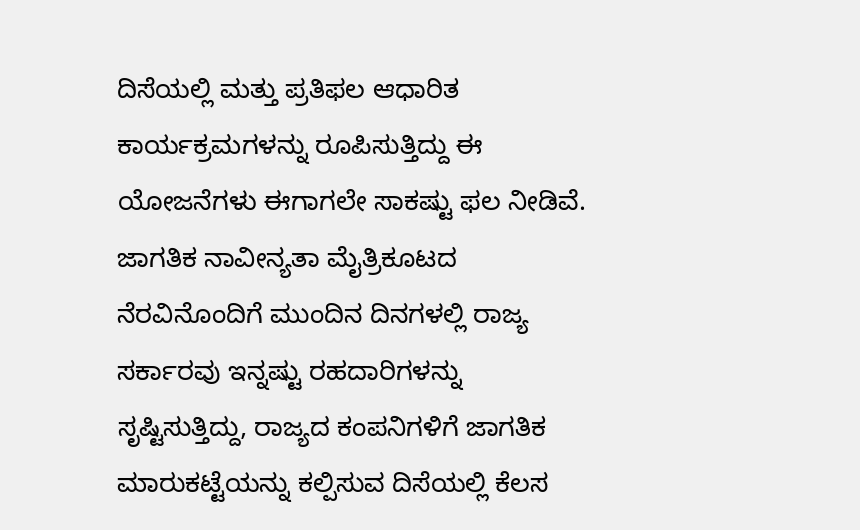ದಿಸೆಯಲ್ಲಿ ಮತ್ತು ಪ್ರತಿಫಲ ಆಧಾರಿತ ಕಾರ್ಯಕ್ರಮಗಳನ್ನು ರೂಪಿಸುತ್ತಿದ್ದು ಈ ಯೋಜನೆಗಳು ಈಗಾಗಲೇ ಸಾಕಷ್ಟು ಫಲ ನೀಡಿವೆ. ಜಾಗತಿಕ ನಾವೀನ್ಯತಾ ಮೈತ್ರಿಕೂಟದ ನೆರವಿನೊಂದಿಗೆ ಮುಂದಿನ ದಿನಗಳಲ್ಲಿ ರಾಜ್ಯ ಸರ್ಕಾರವು ಇನ್ನಷ್ಟು ರಹದಾರಿಗಳನ್ನು ಸೃಷ್ಟಿಸುತ್ತಿದ್ದು, ರಾಜ್ಯದ ಕಂಪನಿಗಳಿಗೆ ಜಾಗತಿಕ ಮಾರುಕಟ್ಟೆಯನ್ನು ಕಲ್ಪಿಸುವ ದಿಸೆಯಲ್ಲಿ ಕೆಲಸ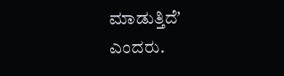ಮಾಡುತ್ತಿದೆʼ ಎಂದರು.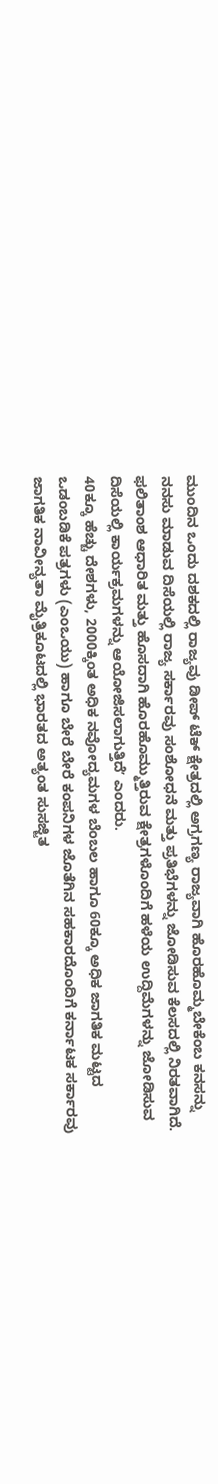ಮುಂದಿನ ಒಂದು ದಶಕದಲ್ಲಿ ರಾಜ್ಯವು ಡೀಪ್ ಟೆಕ್ ಕ್ಷೇತ್ರದಲ್ಲಿ ಅಗ್ರಗಣ್ಯ ರಾಜ್ಯವಾಗಿ ಹೊರಹೊಮ್ಮಬೇಕೆಂಬ ಕನಸನ್ನು ನನಸು ಮಾಡುವ ದಿಸೆಯಲ್ಲಿ ರಾಜ್ಯ ಸರ್ಕಾರವು ಸಂಶೋಧನೆ ಮತ್ತು ಪ್ರತಿಭೆಗಳನ್ನು ಜೋಡಿಸುವ ಕೆಲಸದಲ್ಲಿ ನಿರತವಾಗಿದೆ. ಫಲಿತಾಂಶ ಆಧಾರಿತ ಮತ್ತು ಹೊಸದಾಗಿ ಹೊರಹೊಮ್ಮುತ್ತಿರುವ ಕ್ಷೇತ್ರಗಳೊಂದಿಗೆ ಹಳೆಯ ಉದ್ದಿಮೆಗಳನ್ನು ಜೋಡಿಸುವ ದಿಸೆಯಲ್ಲಿ ಕಾರ್ಯಕ್ರಮಗಳನ್ನು ಆಯೋಜಿಸಲಾಗುತ್ತಿದೆʼ ಎಂದರು.
40ಕ್ಕೂ ಹೆಚ್ಚು ದೇಶಗಳು, 2000ಕ್ಕಿಂತ ಅಧಿಕ ನವೋದ್ಯಮಗಳ ಬೆಂಬಲ ಹಾಗೂ 60ಕ್ಕೂ ಅಧಿಕ ಜಾಗತಿಕ ಮಟ್ಟದ ಒಡಂಬಡಿಕೆ ಪತ್ರಗಳು (ಎಂಒಯು) ಹಾಗೂ ಬೇರೆ ಬೇರೆ ಕಂಪನಿಗಳ ಜೊತೆಗಿನ ಸಹಕಾರದೊಂದಿಗೆ ಕರ್ನಾಟಕ ಸರ್ಕಾರವು ಜಾಗತಿಕ ನಾವೀನ್ಯತಾ ಮೈತ್ರಿಕೂಟದಲ್ಲಿ ಭಾರತದ ಅತ್ಯಂತ ಸುಸಜ್ಜಿತ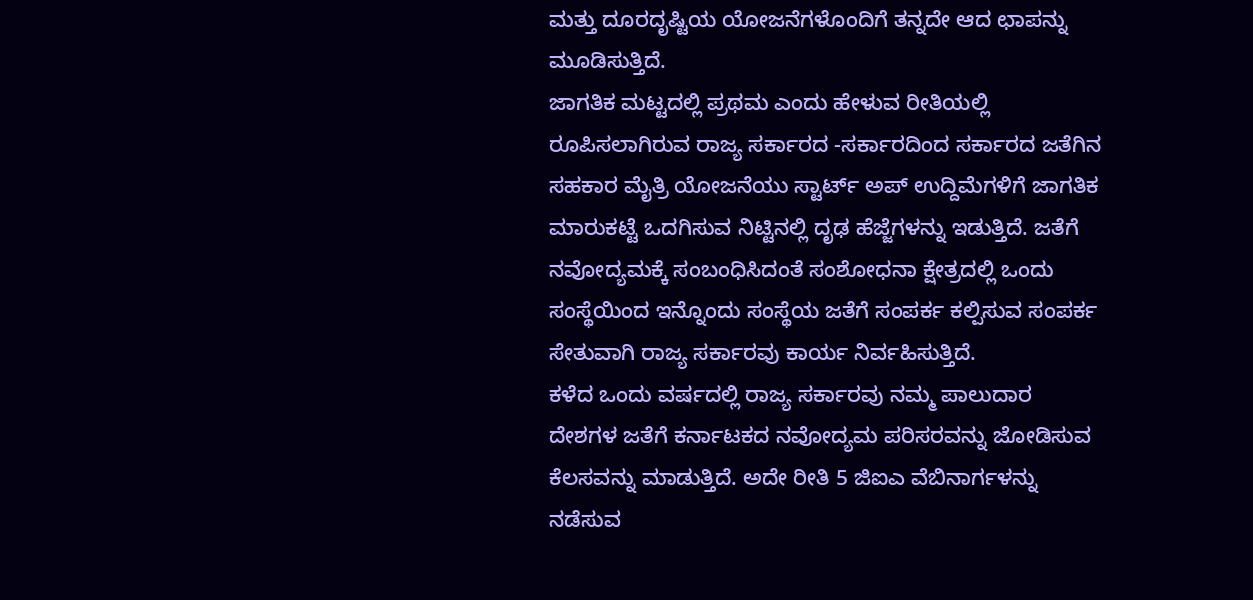ಮತ್ತು ದೂರದೃಷ್ಟಿಯ ಯೋಜನೆಗಳೊಂದಿಗೆ ತನ್ನದೇ ಆದ ಛಾಪನ್ನು ಮೂಡಿಸುತ್ತಿದೆ.
ಜಾಗತಿಕ ಮಟ್ಟದಲ್ಲಿ ಪ್ರಥಮ ಎಂದು ಹೇಳುವ ರೀತಿಯಲ್ಲಿ ರೂಪಿಸಲಾಗಿರುವ ರಾಜ್ಯ ಸರ್ಕಾರದ -ಸರ್ಕಾರದಿಂದ ಸರ್ಕಾರದ ಜತೆಗಿನ ಸಹಕಾರ ಮೈತ್ರಿ ಯೋಜನೆಯು ಸ್ಟಾರ್ಟ್ ಅಪ್ ಉದ್ದಿಮೆಗಳಿಗೆ ಜಾಗತಿಕ ಮಾರುಕಟ್ಟೆ ಒದಗಿಸುವ ನಿಟ್ಟಿನಲ್ಲಿ ದೃಢ ಹೆಜ್ಜೆಗಳನ್ನು ಇಡುತ್ತಿದೆ. ಜತೆಗೆ ನವೋದ್ಯಮಕ್ಕೆ ಸಂಬಂಧಿಸಿದಂತೆ ಸಂಶೋಧನಾ ಕ್ಷೇತ್ರದಲ್ಲಿ ಒಂದು ಸಂಸ್ಥೆಯಿಂದ ಇನ್ನೊಂದು ಸಂಸ್ಥೆಯ ಜತೆಗೆ ಸಂಪರ್ಕ ಕಲ್ಪಿಸುವ ಸಂಪರ್ಕ ಸೇತುವಾಗಿ ರಾಜ್ಯ ಸರ್ಕಾರವು ಕಾರ್ಯ ನಿರ್ವಹಿಸುತ್ತಿದೆ.
ಕಳೆದ ಒಂದು ವರ್ಷದಲ್ಲಿ ರಾಜ್ಯ ಸರ್ಕಾರವು ನಮ್ಮ ಪಾಲುದಾರ ದೇಶಗಳ ಜತೆಗೆ ಕರ್ನಾಟಕದ ನವೋದ್ಯಮ ಪರಿಸರವನ್ನು ಜೋಡಿಸುವ ಕೆಲಸವನ್ನು ಮಾಡುತ್ತಿದೆ. ಅದೇ ರೀತಿ 5 ಜಿಐಎ ವೆಬಿನಾರ್ಗಳನ್ನು ನಡೆಸುವ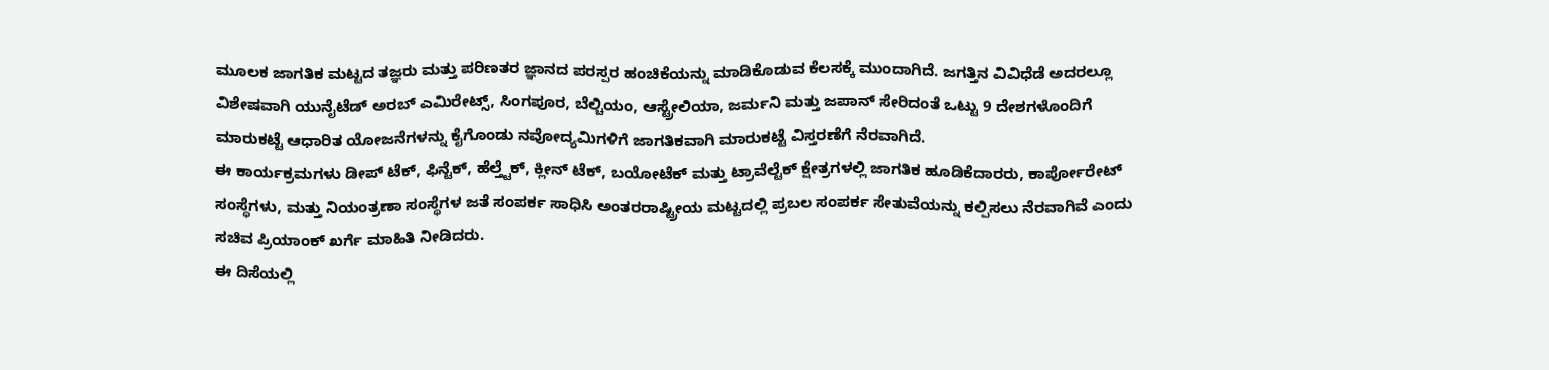ಮೂಲಕ ಜಾಗತಿಕ ಮಟ್ಟದ ತಜ್ಞರು ಮತ್ತು ಪರಿಣತರ ಜ್ಞಾನದ ಪರಸ್ಪರ ಹಂಚಿಕೆಯನ್ನು ಮಾಡಿಕೊಡುವ ಕೆಲಸಕ್ಕೆ ಮುಂದಾಗಿದೆ. ಜಗತ್ತಿನ ವಿವಿಧೆಡೆ ಅದರಲ್ಲೂ ವಿಶೇಷವಾಗಿ ಯುನೈಟೆಡ್ ಅರಬ್ ಎಮಿರೇಟ್ಸ್, ಸಿಂಗಪೂರ, ಬೆಲ್ಚಿಯಂ, ಆಸ್ಟ್ರೇಲಿಯಾ, ಜರ್ಮನಿ ಮತ್ತು ಜಪಾನ್ ಸೇರಿದಂತೆ ಒಟ್ಟು 9 ದೇಶಗಳೊಂದಿಗೆ ಮಾರುಕಟ್ಟೆ ಆಧಾರಿತ ಯೋಜನೆಗಳನ್ನು ಕೈಗೊಂಡು ನವೋದ್ಯಮಿಗಳಿಗೆ ಜಾಗತಿಕವಾಗಿ ಮಾರುಕಟ್ಟೆ ವಿಸ್ತರಣೆಗೆ ನೆರವಾಗಿದೆ.
ಈ ಕಾರ್ಯಕ್ರಮಗಳು ಡೀಪ್ ಟೆಕ್, ಫಿನ್ಟೆಕ್, ಹೆಲ್ತ್ಟೆಕ್, ಕ್ಲೀನ್ ಟೆಕ್, ಬಯೋಟೆಕ್ ಮತ್ತು ಟ್ರಾವೆಲ್ಟೆಕ್ ಕ್ಷೇತ್ರಗಳಲ್ಲಿ ಜಾಗತಿಕ ಹೂಡಿಕೆದಾರರು, ಕಾರ್ಪೋರೇಟ್ ಸಂಸ್ಥೆಗಳು, ಮತ್ತು ನಿಯಂತ್ರಣಾ ಸಂಸ್ಥೆಗಳ ಜತೆ ಸಂಪರ್ಕ ಸಾಧಿಸಿ ಅಂತರರಾಷ್ಟ್ರೀಯ ಮಟ್ಟದಲ್ಲಿ ಪ್ರಬಲ ಸಂಪರ್ಕ ಸೇತುವೆಯನ್ನು ಕಲ್ಪಿಸಲು ನೆರವಾಗಿವೆ ಎಂದು ಸಚಿವ ಪ್ರಿಯಾಂಕ್ ಖರ್ಗೆ ಮಾಹಿತಿ ನೀಡಿದರು.
ಈ ದಿಸೆಯಲ್ಲಿ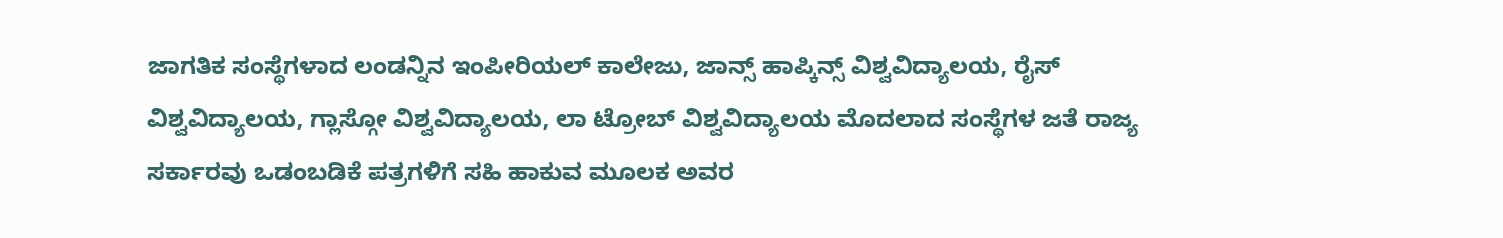ಜಾಗತಿಕ ಸಂಸ್ಥೆಗಳಾದ ಲಂಡನ್ನಿನ ಇಂಪೀರಿಯಲ್ ಕಾಲೇಜು, ಜಾನ್ಸ್ ಹಾಪ್ಕಿನ್ಸ್ ವಿಶ್ವವಿದ್ಯಾಲಯ, ರೈಸ್ ವಿಶ್ವವಿದ್ಯಾಲಯ, ಗ್ಲಾಸ್ಗೋ ವಿಶ್ವವಿದ್ಯಾಲಯ, ಲಾ ಟ್ರೋಬ್ ವಿಶ್ವವಿದ್ಯಾಲಯ ಮೊದಲಾದ ಸಂಸ್ಥೆಗಳ ಜತೆ ರಾಜ್ಯ ಸರ್ಕಾರವು ಒಡಂಬಡಿಕೆ ಪತ್ರಗಳಿಗೆ ಸಹಿ ಹಾಕುವ ಮೂಲಕ ಅವರ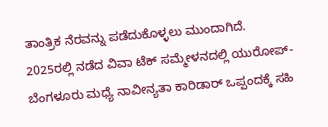ತಾಂತ್ರಿಕ ನೆರವನ್ನು ಪಡೆದುಕೊಳ್ಳಲು ಮುಂದಾಗಿದೆ.
2025ರಲ್ಲಿ ನಡೆದ ವಿವಾ ಟೆಕ್ ಸಮ್ಮೇಳನದಲ್ಲಿ ಯುರೋಪ್- ಬೆಂಗಳೂರು ಮಧ್ಯೆ ನಾವೀನ್ಯತಾ ಕಾರಿಡಾರ್ ಒಪ್ಪಂದಕ್ಕೆ ಸಹಿ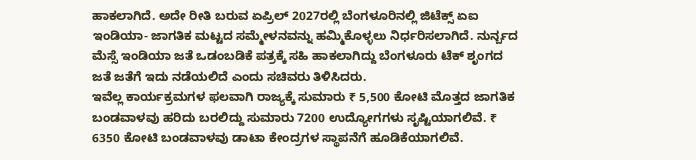ಹಾಕಲಾಗಿದೆ. ಅದೇ ರೀತಿ ಬರುವ ಏಪ್ರಿಲ್ 2027ರಲ್ಲಿ ಬೆಂಗಳೂರಿನಲ್ಲಿ ಜಿಟೆಕ್ಸ್ ಏಐ ಇಂಡಿಯಾ- ಜಾಗತಿಕ ಮಟ್ಟದ ಸಮ್ಮೇಳನವನ್ನು ಹಮ್ಮಿಕೊಳ್ಳಲು ನಿರ್ಧರಿಸಲಾಗಿದೆ. ನುರ್ನ್ಬದ ಮೆಸ್ಸೆ ಇಂಡಿಯಾ ಜತೆ ಒಡಂಬಡಿಕೆ ಪತ್ರಕ್ಕೆ ಸಹಿ ಹಾಕಲಾಗಿದ್ದು ಬೆಂಗಳೂರು ಟೆಕ್ ಶೃಂಗದ ಜತೆ ಜತೆಗೆ ಇದು ನಡೆಯಲಿದೆ ಎಂದು ಸಚಿವರು ತಿಳಿಸಿದರು.
ಇವೆಲ್ಲ ಕಾರ್ಯಕ್ರಮಗಳ ಫಲವಾಗಿ ರಾಜ್ಯಕ್ಕೆ ಸುಮಾರು ₹ 5,500 ಕೋಟಿ ಮೊತ್ತದ ಜಾಗತಿಕ ಬಂಡವಾಳವು ಹರಿದು ಬರಲಿದ್ದು ಸುಮಾರು 7200 ಉದ್ಯೋಗಗಳು ಸೃಷ್ಟಿಯಾಗಲಿವೆ. ₹ 6350 ಕೋಟಿ ಬಂಡವಾಳವು ಡಾಟಾ ಕೇಂದ್ರಗಳ ಸ್ಥಾಪನೆಗೆ ಹೂಡಿಕೆಯಾಗಲಿವೆ.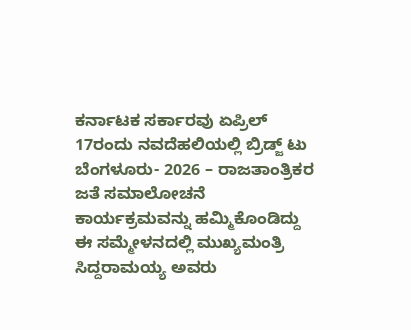ಕರ್ನಾಟಕ ಸರ್ಕಾರವು ಏಪ್ರಿಲ್ 17ರಂದು ನವದೆಹಲಿಯಲ್ಲಿ ಬ್ರಿಡ್ಜ್ ಟು ಬೆಂಗಳೂರು- 2026 – ರಾಜತಾಂತ್ರಿಕರ ಜತೆ ಸಮಾಲೋಚನೆ ಕಾರ್ಯಕ್ರಮವನ್ನು ಹಮ್ಮಿಕೊಂಡಿದ್ದು ಈ ಸಮ್ಮೇಳನದಲ್ಲಿ ಮುಖ್ಯಮಂತ್ರಿ ಸಿದ್ದರಾಮಯ್ಯ ಅವರು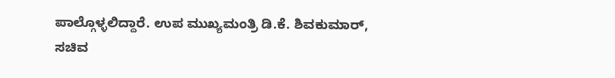ಪಾಲ್ಗೊಳ್ಳಲಿದ್ದಾರೆ. ಉಪ ಮುಖ್ಯಮಂತ್ರಿ ಡಿ.ಕೆ. ಶಿವಕುಮಾರ್, ಸಚಿವ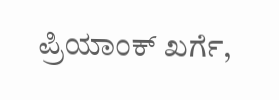ಪ್ರಿಯಾಂಕ್ ಖರ್ಗೆ,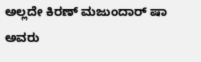ಅಲ್ಲದೇ ಕಿರಣ್ ಮಜುಂದಾರ್ ಷಾ ಅವರು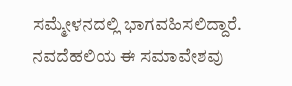ಸಮ್ಮೇಳನದಲ್ಲಿ ಭಾಗವಹಿಸಲಿದ್ದಾರೆ.
ನವದೆಹಲಿಯ ಈ ಸಮಾವೇಶವು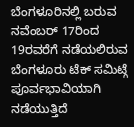ಬೆಂಗಳೂರಿನಲ್ಲಿ ಬರುವ ನವೆಂಬರ್ 17ರಿಂದ 19ರವರೆಗೆ ನಡೆಯಲಿರುವ ಬೆಂಗಳೂರು ಟೆಕ್ ಸಮಿಟ್ಗೆ ಪೂರ್ವಭಾವಿಯಾಗಿ ನಡೆಯುತ್ತಿದೆ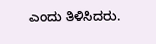ಎಂದು ತಿಳಿಸಿದರು.